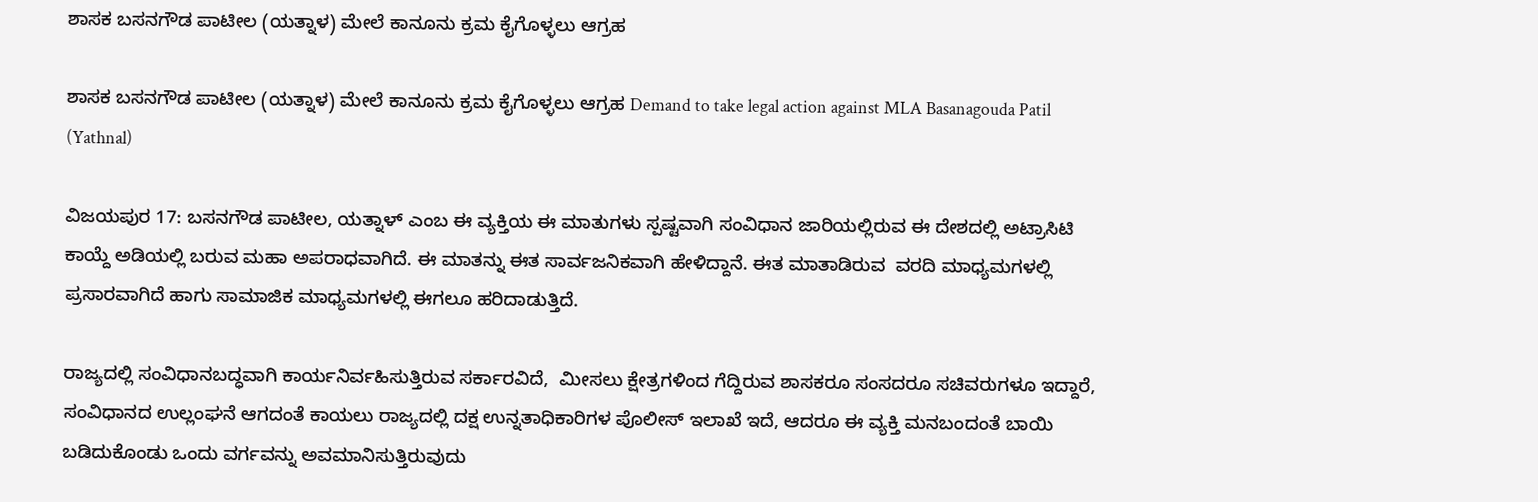ಶಾಸಕ ಬಸನಗೌಡ ಪಾಟೀಲ (ಯತ್ನಾಳ) ಮೇಲೆ ಕಾನೂನು ಕ್ರಮ ಕೈಗೊಳ್ಳಲು ಆಗ್ರಹ

ಶಾಸಕ ಬಸನಗೌಡ ಪಾಟೀಲ (ಯತ್ನಾಳ) ಮೇಲೆ ಕಾನೂನು ಕ್ರಮ ಕೈಗೊಳ್ಳಲು ಆಗ್ರಹ Demand to take legal action against MLA Basanagouda Patil (Yathnal)

ವಿಜಯಪುರ 17: ಬಸನಗೌಡ ಪಾಟೀಲ, ಯತ್ನಾಳ್ ಎಂಬ ಈ ವ್ಯಕ್ತಿಯ ಈ ಮಾತುಗಳು ಸ್ಪಷ್ಟವಾಗಿ ಸಂವಿಧಾನ ಜಾರಿಯಲ್ಲಿರುವ ಈ ದೇಶದಲ್ಲಿ ಅಟ್ರಾಸಿಟಿ ಕಾಯ್ದೆ ಅಡಿಯಲ್ಲಿ ಬರುವ ಮಹಾ ಅಪರಾಧವಾಗಿದೆ. ಈ ಮಾತನ್ನು ಈತ ಸಾರ್ವಜನಿಕವಾಗಿ ಹೇಳಿದ್ದಾನೆ. ಈತ ಮಾತಾಡಿರುವ  ವರದಿ ಮಾಧ್ಯಮಗಳಲ್ಲಿ ಪ್ರಸಾರವಾಗಿದೆ ಹಾಗು ಸಾಮಾಜಿಕ ಮಾಧ್ಯಮಗಳಲ್ಲಿ ಈಗಲೂ ಹರಿದಾಡುತ್ತಿದೆ.

ರಾಜ್ಯದಲ್ಲಿ ಸಂವಿಧಾನಬದ್ಧವಾಗಿ ಕಾರ್ಯನಿರ್ವಹಿಸುತ್ತಿರುವ ಸರ್ಕಾರವಿದೆ,  ಮೀಸಲು ಕ್ಷೇತ್ರಗಳಿಂದ ಗೆದ್ದಿರುವ ಶಾಸಕರೂ ಸಂಸದರೂ ಸಚಿವರುಗಳೂ ಇದ್ದಾರೆ, ಸಂವಿಧಾನದ ಉಲ್ಲಂಘನೆ ಆಗದಂತೆ ಕಾಯಲು ರಾಜ್ಯದಲ್ಲಿ ದಕ್ಷ ಉನ್ನತಾಧಿಕಾರಿಗಳ ಪೊಲೀಸ್ ಇಲಾಖೆ ಇದೆ, ಆದರೂ ಈ ವ್ಯಕ್ತಿ ಮನಬಂದಂತೆ ಬಾಯಿ ಬಡಿದುಕೊಂಡು ಒಂದು ವರ್ಗವನ್ನು ಅವಮಾನಿಸುತ್ತಿರುವುದು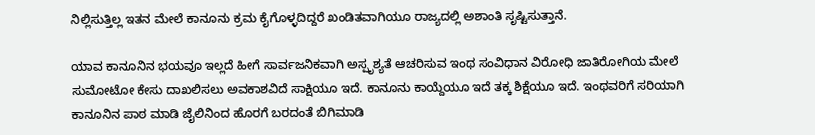ನಿಲ್ಲಿಸುತ್ತಿಲ್ಲ ಇತನ ಮೇಲೆ ಕಾನೂನು ಕ್ರಮ ಕೈಗೊಳ್ಳದಿದ್ದರೆ ಖಂಡಿತವಾಗಿಯೂ ರಾಜ್ಯದಲ್ಲಿ ಅಶಾಂತಿ ಸೃಷ್ಟಿಸುತ್ತಾನೆ.

ಯಾವ ಕಾನೂನಿನ ಭಯವೂ ಇಲ್ಲದೆ ಹೀಗೆ ಸಾರ್ವಜನಿಕವಾಗಿ ಅಸ್ಪೃಶ್ಯತೆ ಆಚರಿಸುವ ಇಂಥ ಸಂವಿಧಾನ ವಿರೋಧಿ ಜಾತಿರೋಗಿಯ ಮೇಲೆ ಸುಮೋಟೋ ಕೇಸು ದಾಖಲಿಸಲು ಅವಕಾಶವಿದೆ ಸಾಕ್ಷಿಯೂ ಇದೆ. ಕಾನೂನು ಕಾಯ್ದೆಯೂ ಇದೆ ತಕ್ಕ ಶಿಕ್ಷೆಯೂ ಇದೆ. ಇಂಥವರಿಗೆ ಸರಿಯಾಗಿ ಕಾನೂನಿನ ಪಾಠ ಮಾಡಿ ಜೈಲಿನಿಂದ ಹೊರಗೆ ಬರದಂತೆ ಬಿಗಿಮಾಡಿ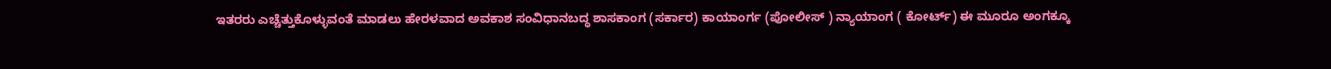ಇತರರು ಎಚ್ಚೆತ್ತುಕೊಳ್ಳುವಂತೆ ಮಾಡಲು ಹೇರಳವಾದ ಅವಕಾಶ ಸಂವಿಧಾನಬದ್ಧ ಶಾಸಕಾಂಗ (ಸರ್ಕಾರ) ಕಾಯಾಂರ್ಗ (ಪೋಲೀಸ್ ) ನ್ಯಾಯಾಂಗ ( ಕೋರ್ಟ್‌) ಈ ಮೂರೂ ಅಂಗಕ್ಕೂ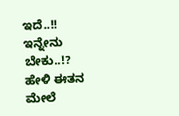ಇದೆ..!! ಇನ್ನೇನು ಬೇಕು..!? ಹೇಳಿ ಈತನ ಮೇಲೆ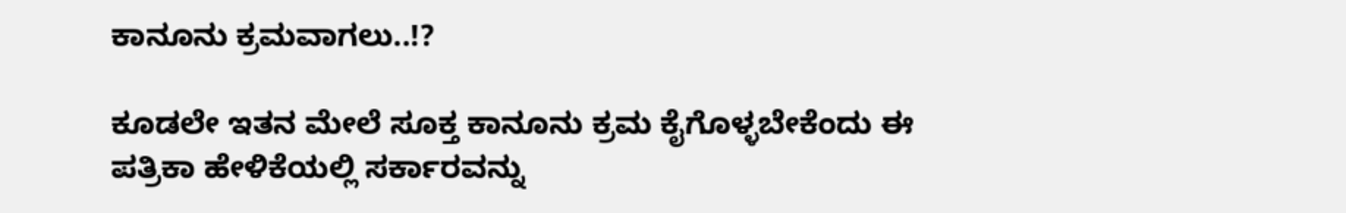ಕಾನೂನು ಕ್ರಮವಾಗಲು..!?

ಕೂಡಲೇ ಇತನ ಮೇಲೆ ಸೂಕ್ತ ಕಾನೂನು ಕ್ರಮ ಕೈಗೊಳ್ಳಬೇಕೆಂದು ಈ ಪತ್ರಿಕಾ ಹೇಳಿಕೆಯಲ್ಲಿ ಸರ್ಕಾರವನ್ನು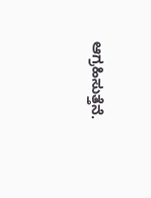ಆಗ್ರಹಿಸುತ್ತೆನೆ.